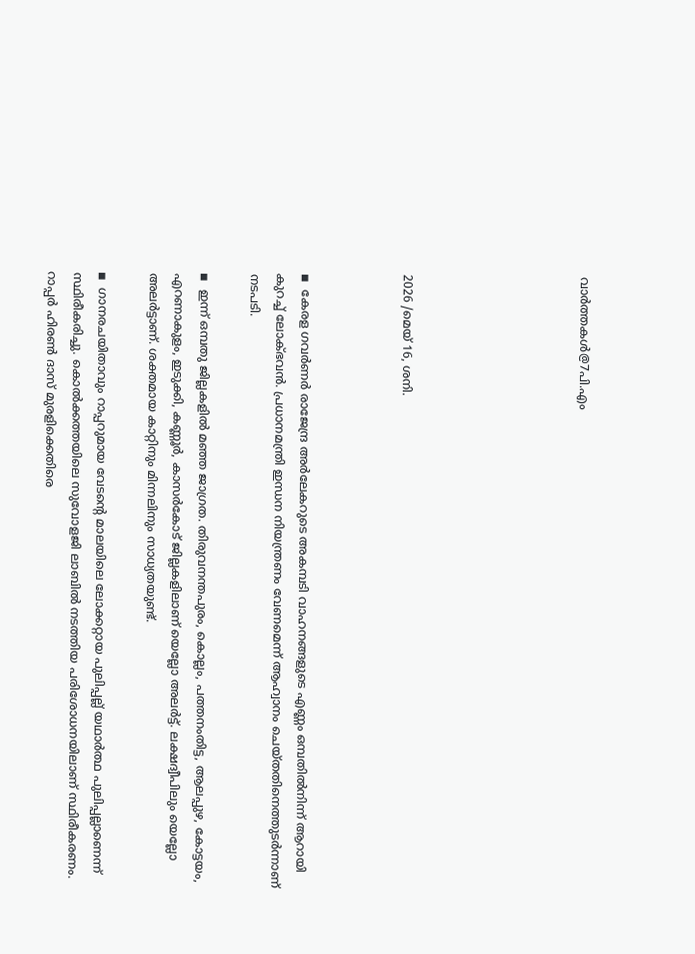വാര്‍ത്തകള്‍@7പി.എം






2026 /മെയ് 16, ശനി.



◾  കേരള ഗവര്‍ണര്‍ രാജേന്ദ്ര അര്‍ലേകറുടെ അകമ്പടി വാഹനങ്ങളുടെ എണ്ണം ഒമ്പതില്‍നിന്ന് ആറായി കുറച്ച് ലോക്ഭവന്‍. പ്രധാനമന്ത്രി ഇന്ധന നിയന്ത്രണം വേണമെന്ന് ആഹ്വാനം ചെയ്തതിനെത്തുടര്‍ന്നാണ് നടപടി.

◾  ഇന്ന് ഒമ്പതു ജില്ലകളില്‍ മഞ്ഞ ജാഗ്രത. തിരുവനന്തപുരം, കൊല്ലം, പത്തനംതിട്ട, ആലപ്പുഴ, കോട്ടയം, എറണാകുളം, ഇടുക്കി, കണ്ണൂര്‍, കാസര്‍കോട് ജില്ലകളിലാണ് യെല്ലോ അലര്‍ട്ട്. ലക്ഷദ്വീപിലും യെല്ലോ അലര്‍ട്ടാണ്. ശക്തമായ കാറ്റിനും മിന്നലിനും സാധ്യതയുണ്ട്.

◾  ഗാനരചയിതാവും റാപ്പറുമായ വേടന്റെ മാലയിലെ ലോക്കറ്റായ പുലിപ്പല്ല് യഥാര്‍ത്ഥ പുലിപ്പല്ലാണെന്ന് സ്ഥിരീകരിച്ചു. കൊല്‍ക്കത്തയിലെ സുവോളജി ലാബില്‍ നടത്തിയ പരിശോധനയിലാണ് സ്ഥിരീകരണം. റാപ്പര്‍ ഹിരണ്‍ ദാസ് മുരളിക്കെതിരെ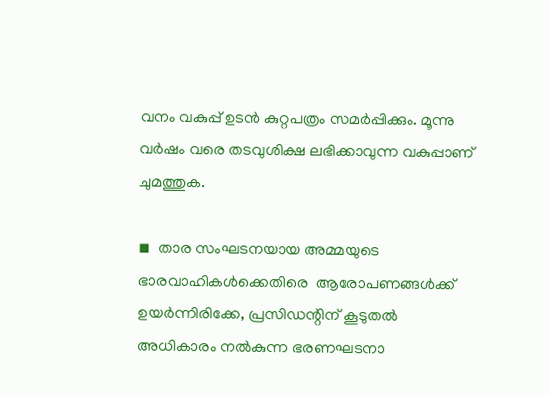വനം വകുപ്പ് ഉടന്‍ കുറ്റപത്രം സമര്‍പ്പിക്കും. മൂന്നു വര്‍ഷം വരെ തടവുശിക്ഷ ലഭിക്കാവുന്ന വകുപ്പാണ് ചുമത്തുക.

◾  താര സംഘടനയായ അമ്മയുടെ ഭാരവാഹികള്‍ക്കെതിരെ  ആരോപണങ്ങള്‍ക്ക് ഉയര്‍ന്നിരിക്കേ, പ്രസിഡന്റിന് കൂടുതല്‍ അധികാരം നല്‍കുന്ന ഭരണഘടനാ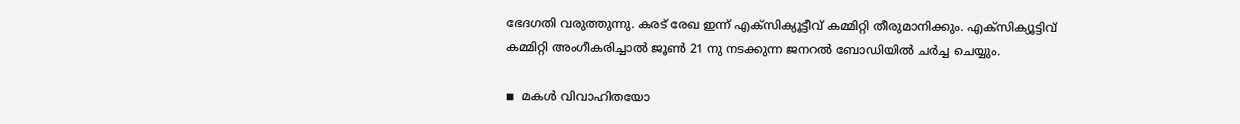ഭേദഗതി വരുത്തുന്നു. കരട് രേഖ ഇന്ന് എക്സിക്യൂട്ടീവ് കമ്മിറ്റി തീരുമാനിക്കും. എക്‌സിക്യൂട്ടിവ് കമ്മിറ്റി അംഗീകരിച്ചാല്‍ ജൂണ്‍ 21 നു നടക്കുന്ന ജനറല്‍ ബോഡിയില്‍ ചര്‍ച്ച ചെയ്യും.

◾  മകള്‍ വിവാഹിതയോ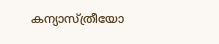കന്യാസ്ത്രീയോ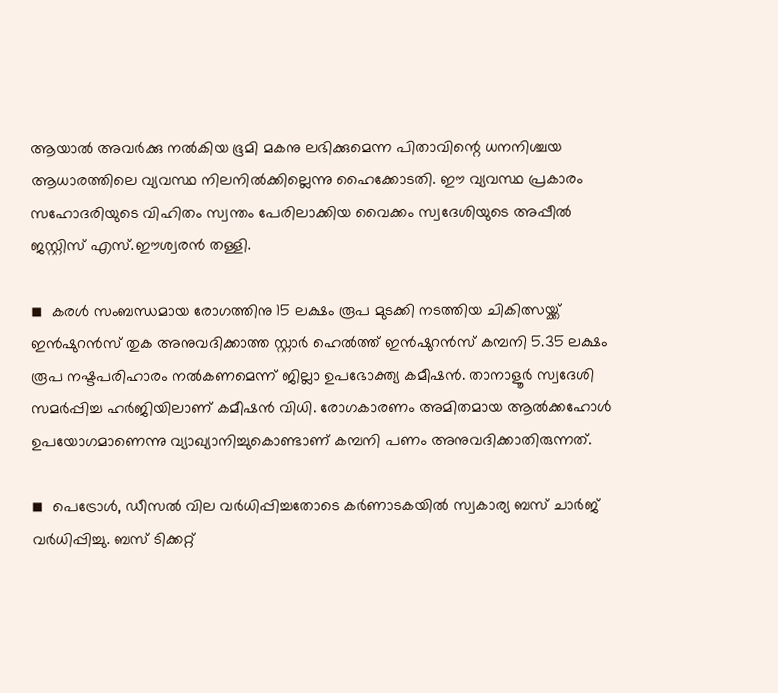ആയാല്‍ അവര്‍ക്കു നല്‍കിയ ഭൂമി മകനു ലഭിക്കുമെന്ന പിതാവിന്റെ ധനനിശ്ചയ ആധാരത്തിലെ വ്യവസ്ഥ നിലനില്‍ക്കില്ലെന്നു ഹൈക്കോടതി. ഈ വ്യവസ്ഥ പ്രകാരം സഹോദരിയുടെ വിഹിതം സ്വന്തം പേരിലാക്കിയ വൈക്കം സ്വദേശിയുടെ അപ്പീല്‍ ജസ്റ്റിസ് എസ്.ഈശ്വരന്‍ തള്ളി.

◾  കരള്‍ സംബന്ധമായ രോഗത്തിനു 15 ലക്ഷം രൂപ മുടക്കി നടത്തിയ ചികിത്സയ്ക്ക് ഇന്‍ഷുറന്‍സ് തുക അനുവദിക്കാത്ത സ്റ്റാര്‍ ഹെല്‍ത്ത് ഇന്‍ഷുറന്‍സ് കമ്പനി 5.35 ലക്ഷം രൂപ നഷ്ടപരിഹാരം നല്‍കണമെന്ന് ജില്ലാ ഉപഭോക്ത്യ കമീഷന്‍. താനാളൂര്‍ സ്വദേശി സമര്‍പ്പിച്ച ഹര്‍ജിയിലാണ് കമീഷന്‍ വിധി. രോഗകാരണം അമിതമായ ആല്‍ക്കഹോള്‍ ഉപയോഗമാണെന്നു വ്യാഖ്യാനിച്ചുകൊണ്ടാണ് കമ്പനി പണം അനുവദിക്കാതിരുന്നത്.

◾  പെട്രോള്‍, ഡീസല്‍ വില വര്‍ധിപ്പിച്ചതോടെ കര്‍ണാടകയില്‍ സ്വകാര്യ ബസ് ചാര്‍ജ് വര്‍ധിപ്പിച്ചു. ബസ് ടിക്കറ്റ്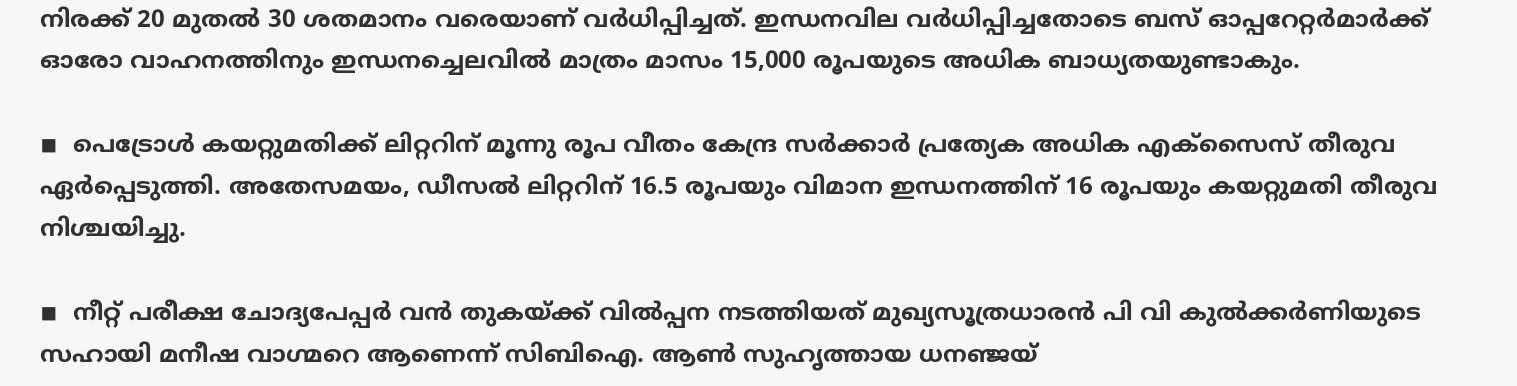നിരക്ക് 20 മുതല്‍ 30 ശതമാനം വരെയാണ് വര്‍ധിപ്പിച്ചത്. ഇന്ധനവില വര്‍ധിപ്പിച്ചതോടെ ബസ് ഓപ്പറേറ്റര്‍മാര്‍ക്ക് ഓരോ വാഹനത്തിനും ഇന്ധനച്ചെലവില്‍ മാത്രം മാസം 15,000 രൂപയുടെ അധിക ബാധ്യതയുണ്ടാകും.

◾  പെട്രോള്‍ കയറ്റുമതിക്ക് ലിറ്ററിന് മൂന്നു രൂപ വീതം കേന്ദ്ര സര്‍ക്കാര്‍ പ്രത്യേക അധിക എക്സൈസ് തീരുവ ഏര്‍പ്പെടുത്തി. അതേസമയം, ഡീസല്‍ ലിറ്ററിന് 16.5 രൂപയും വിമാന ഇന്ധനത്തിന് 16 രൂപയും കയറ്റുമതി തീരുവ നിശ്ചയിച്ചു.

◾  നീറ്റ് പരീക്ഷ ചോദ്യപേപ്പര്‍ വന്‍ തുകയ്ക്ക് വില്‍പ്പന നടത്തിയത് മുഖ്യസൂത്രധാരന്‍ പി വി കുല്‍ക്കര്‍ണിയുടെ സഹായി മനീഷ വാഗ്മറെ ആണെന്ന് സിബിഐ. ആണ്‍ സുഹൃത്തായ ധനഞ്ജയ്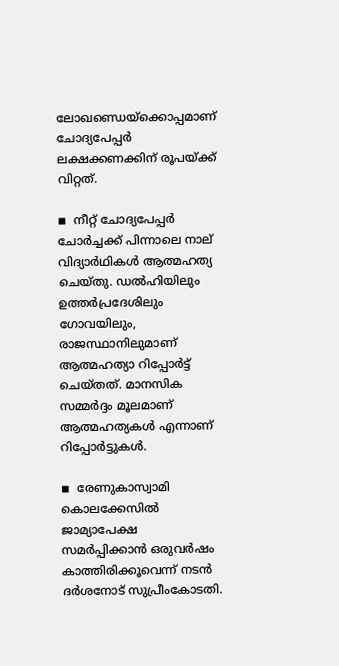ലോഖണ്ഡെയ്‌ക്കൊപ്പമാണ് ചോദ്യപേപ്പര്‍ ലക്ഷക്കണക്കിന് രൂപയ്ക്ക് വിറ്റത്.

◾  നീറ്റ് ചോദ്യപേപ്പര്‍ ചോര്‍ച്ചക്ക് പിന്നാലെ നാല് വിദ്യാര്‍ഥികള്‍ ആത്മഹത്യ ചെയ്തു. ഡല്‍ഹിയിലും ഉത്തര്‍പ്രദേശിലും ഗോവയിലും, രാജസ്ഥാനിലുമാണ് ആത്മഹത്യാ റിപ്പോര്‍ട്ട് ചെയ്തത്. മാനസിക സമ്മര്‍ദ്ദം മൂലമാണ് ആത്മഹത്യകള്‍ എന്നാണ് റിപ്പോര്‍ട്ടുകള്‍.

◾  രേണുകാസ്വാമി കൊലക്കേസില്‍ ജാമ്യാപേക്ഷ സമര്‍പ്പിക്കാന്‍ ഒരുവര്‍ഷം കാത്തിരിക്കൂവെന്ന് നടന്‍ ദര്‍ശനോട് സുപ്രീംകോടതി.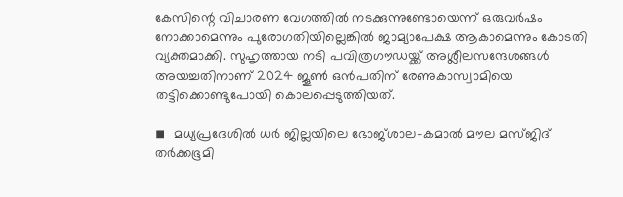കേസിന്റെ വിചാരണ വേഗത്തില്‍ നടക്കുന്നുണ്ടോയെന്ന് ഒരുവര്‍ഷം നോക്കാമെന്നും പുരോഗതിയില്ലെങ്കില്‍ ജാമ്യാപേക്ഷ ആകാമെന്നും കോടതി വ്യക്തമാക്കി. സുഹൃത്തായ നടി പവിത്രഗൗഡയ്ക്ക് അശ്ലീലസന്ദേശങ്ങള്‍ അയച്ചതിനാണ് 2024 ജൂണ്‍ ഒന്‍പതിന് രേണുകാസ്വാമിയെ തട്ടിക്കൊണ്ടുപോയി കൊലപ്പെടുത്തിയത്.

◾  മധ്യപ്രദേശില്‍ ധര്‍ ജില്ലയിലെ ഭോജ്ശാല-കമാല്‍ മൗല മസ്ജിദ് തര്‍ക്കഭൂമി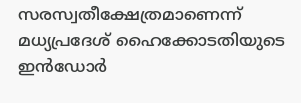സരസ്വതീക്ഷേത്രമാണെന്ന് മധ്യപ്രദേശ് ഹൈക്കോടതിയുടെ ഇന്‍ഡോര്‍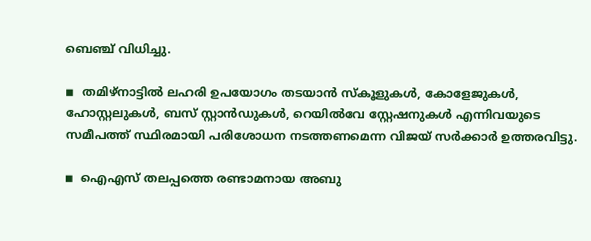ബെഞ്ച് വിധിച്ചു.

◾  തമിഴ്‌നാട്ടില്‍ ലഹരി ഉപയോഗം തടയാന്‍ സ്‌കൂളുകള്‍, കോളേജുകള്‍, ഹോസ്റ്റലുകള്‍, ബസ് സ്റ്റാന്‍ഡുകള്‍, റെയില്‍വേ സ്റ്റേഷനുകള്‍ എന്നിവയുടെ സമീപത്ത് സ്ഥിരമായി പരിശോധന നടത്തണമെന്ന വിജയ് സര്‍ക്കാര്‍ ഉത്തരവിട്ടു.

◾  ഐഎസ് തലപ്പത്തെ രണ്ടാമനായ അബു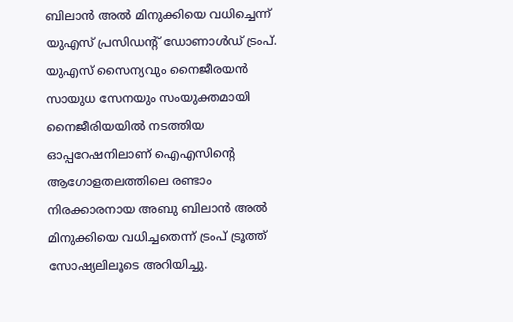ബിലാന്‍ അല്‍ മിനുക്കിയെ വധിച്ചെന്ന് യുഎസ് പ്രസിഡന്റ് ഡോണാള്‍ഡ് ട്രംപ്. യുഎസ് സൈന്യവും നൈജീരയന്‍ സായുധ സേനയും സംയുക്തമായി നൈജീരിയയില്‍ നടത്തിയ ഓപ്പറേഷനിലാണ് ഐഎസിന്റെ ആഗോളതലത്തിലെ രണ്ടാം നിരക്കാരനായ അബു ബിലാന്‍ അല്‍ മിനുക്കിയെ വധിച്ചതെന്ന് ട്രംപ് ട്രൂത്ത് സോഷ്യലിലൂടെ അറിയിച്ചു.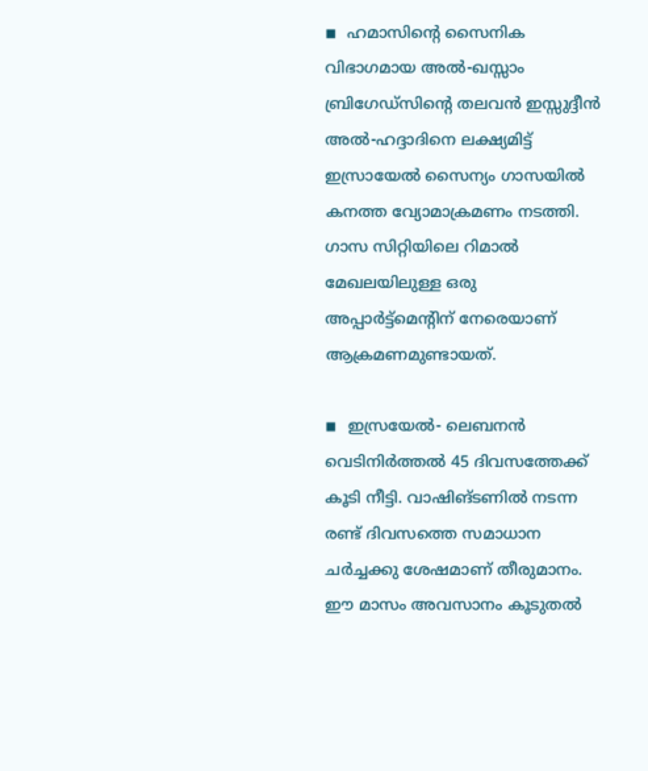◾  ഹമാസിന്റെ സൈനിക വിഭാഗമായ അല്‍-ഖസ്സാം ബ്രിഗേഡ്‌സിന്റെ തലവന്‍ ഇസ്സുദ്ദീന്‍ അല്‍-ഹദ്ദാദിനെ ലക്ഷ്യമിട്ട് ഇസ്രായേല്‍ സൈന്യം ഗാസയില്‍ കനത്ത വ്യോമാക്രമണം നടത്തി. ഗാസ സിറ്റിയിലെ റിമാല്‍ മേഖലയിലുള്ള ഒരു അപ്പാര്‍ട്ട്‌മെന്റിന് നേരെയാണ് ആക്രമണമുണ്ടായത്.

◾  ഇസ്രയേല്‍- ലെബനന്‍ വെടിനിര്‍ത്തല്‍ 45 ദിവസത്തേക്ക് കൂടി നീട്ടി. വാഷിങ്ടണില്‍ നടന്ന രണ്ട് ദിവസത്തെ സമാധാന ചര്‍ച്ചക്കു ശേഷമാണ് തീരുമാനം. ഈ മാസം അവസാനം കൂടുതല്‍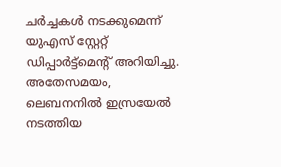ചര്‍ച്ചകള്‍ നടക്കുമെന്ന് യുഎസ് സ്റ്റേറ്റ് ഡിപ്പാര്‍ട്ട്മെന്റ് അറിയിച്ചു. അതേസമയം, ലെബനനില്‍ ഇസ്രയേല്‍ നടത്തിയ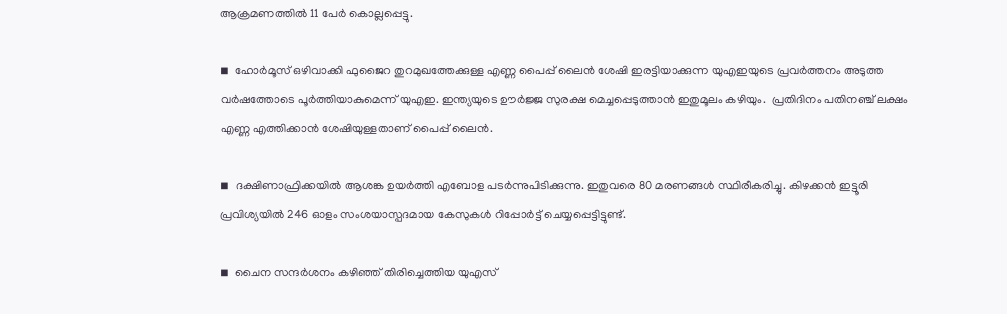ആക്രമണത്തില്‍ 11 പേര്‍ കൊല്ലപ്പെട്ടു.

◾  ഹോര്‍മൂസ് ഒഴിവാക്കി ഫുജൈറ തുറമുഖത്തേക്കുള്ള എണ്ണ പൈപ്പ് ലൈന്‍ ശേഷി ഇരട്ടിയാക്കുന്ന യുഎഇയുടെ പ്രവര്‍ത്തനം അടുത്ത വര്‍ഷത്തോടെ പൂര്‍ത്തിയാകുമെന്ന് യുഎഇ. ഇന്ത്യയുടെ ഊര്‍ജ്ജ സുരക്ഷ മെച്ചപ്പെടുത്താന്‍ ഇതുമൂലം കഴിയും.  പ്രതിദിനം പതിനഞ്ച് ലക്ഷം എണ്ണ എത്തിക്കാന്‍ ശേഷിയുള്ളതാണ് പൈപ്പ് ലൈന്‍.

◾  ദക്ഷിണാഫ്രിക്കയില്‍ ആശങ്ക ഉയര്‍ത്തി എബോള പടര്‍ന്നുപിടിക്കുന്നു. ഇതുവരെ 80 മരണങ്ങള്‍ സ്ഥിരീകരിച്ചു. കിഴക്കന്‍ ഇട്ടൂരി പ്രവിശ്യയില്‍ 246 ഓളം സംശയാസ്പദമായ കേസുകള്‍ റിപ്പോര്‍ട്ട് ചെയ്യപ്പെട്ടിട്ടുണ്ട്.

◾  ചൈന സന്ദര്‍ശനം കഴിഞ്ഞ് തിരിച്ചെത്തിയ യുഎസ്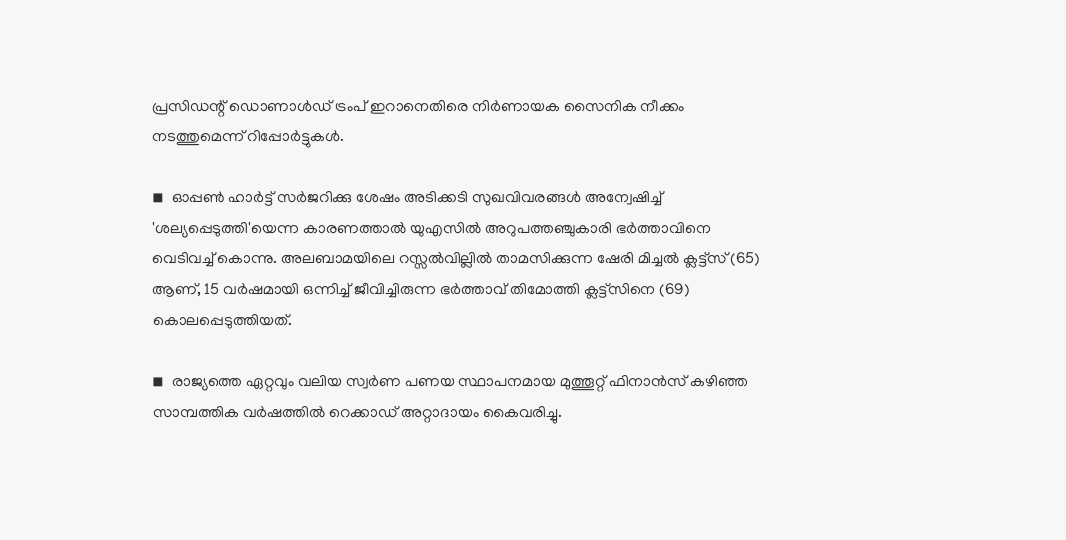പ്രസിഡന്റ് ഡൊണാള്‍ഡ് ട്രംപ് ഇറാനെതിരെ നിര്‍ണായക സൈനിക നീക്കം നടത്തുമെന്ന് റിപ്പോര്‍ട്ടുകള്‍.

◾  ഓപ്പണ്‍ ഹാര്‍ട്ട് സര്‍ജറിക്കു ശേഷം അടിക്കടി സുഖവിവരങ്ങള്‍ അന്വേഷിച്ച് 'ശല്യപ്പെടുത്തി'യെന്ന കാരണത്താല്‍ യുഎസില്‍ അറുപത്തഞ്ചുകാരി ഭര്‍ത്താവിനെ വെടിവച്ച് കൊന്നു. അലബാമയിലെ റസ്സല്‍വില്ലില്‍ താമസിക്കുന്ന ഷേരി മിച്ചല്‍ ക്ലട്ട്സ് (65) ആണ്, 15 വര്‍ഷമായി ഒന്നിച്ച് ജീവിച്ചിരുന്ന ഭര്‍ത്താവ് തിമോത്തി ക്ലട്ട്സിനെ (69) കൊലപ്പെടുത്തിയത്.

◾  രാജ്യത്തെ ഏറ്റവും വലിയ സ്വര്‍ണ പണയ സ്ഥാപനമായ മുത്തൂറ്റ് ഫിനാന്‍സ് കഴിഞ്ഞ സാമ്പത്തിക വര്‍ഷത്തില്‍ റെക്കാഡ് അറ്റാദായം കൈവരിച്ചു.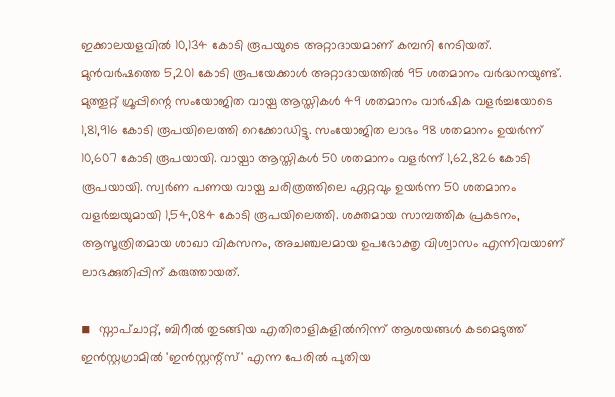ഇക്കാലയളവില്‍ 10,134 കോടി രൂപയുടെ അറ്റാദായമാണ് കമ്പനി നേടിയത്. മുന്‍വര്‍ഷത്തെ 5,201 കോടി രൂപയേക്കാള്‍ അറ്റാദായത്തില്‍ 95 ശതമാനം വര്‍ദ്ധനയുണ്ട്. മുത്തൂറ്റ് ഗ്രൂപ്പിന്റെ സംയോജിത വായ്പ ആസ്തികള്‍ 49 ശതമാനം വാര്‍ഷിക വളര്‍ച്ചയോടെ 1,81,916 കോടി രൂപയിലെത്തി റെക്കോഡിട്ടു. സംയോജിത ലാഭം 98 ശതമാനം ഉയര്‍ന്ന് 10,607 കോടി രൂപയായി. വായ്പാ ആസ്തികള്‍ 50 ശതമാനം വളര്‍ന്ന് 1,62,826 കോടി രൂപയായി. സ്വര്‍ണ പണയ വായ്പ ചരിത്രത്തിലെ ഏറ്റവും ഉയര്‍ന്ന 50 ശതമാനം വളര്‍ച്ചയുമായി 1,54,084 കോടി രൂപയിലെത്തി. ശക്തമായ സാമ്പത്തിക പ്രകടനം, ആസൂത്രിതമായ ശാഖാ വികസനം, അചഞ്ചലമായ ഉപഭോക്തൃ വിശ്വാസം എന്നിവയാണ് ലാഭക്കുതിപ്പിന് കരുത്തായത്.

◾  സ്നാപ്ചാറ്റ്, ബിറീല്‍ തുടങ്ങിയ എതിരാളികളില്‍നിന്ന് ആശയങ്ങള്‍ കടമെടുത്ത് ഇന്‍സ്റ്റഗ്രാമില്‍ 'ഇന്‍സ്റ്റന്റ്സ്' എന്ന പേരില്‍ പുതിയ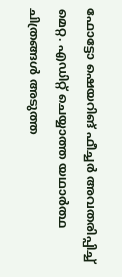ഫോട്ടോ ഷെയറിങ് ഫീച്ചര്‍ അവതരിപ്പിച്ച് മെറ്റ. എഡിറ്റ് ചെയ്യാത്ത യഥാര്‍ത്ഥ ചിത്രങ്ങള്‍ അടുത്ത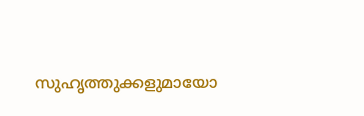സുഹൃത്തുക്കളുമായോ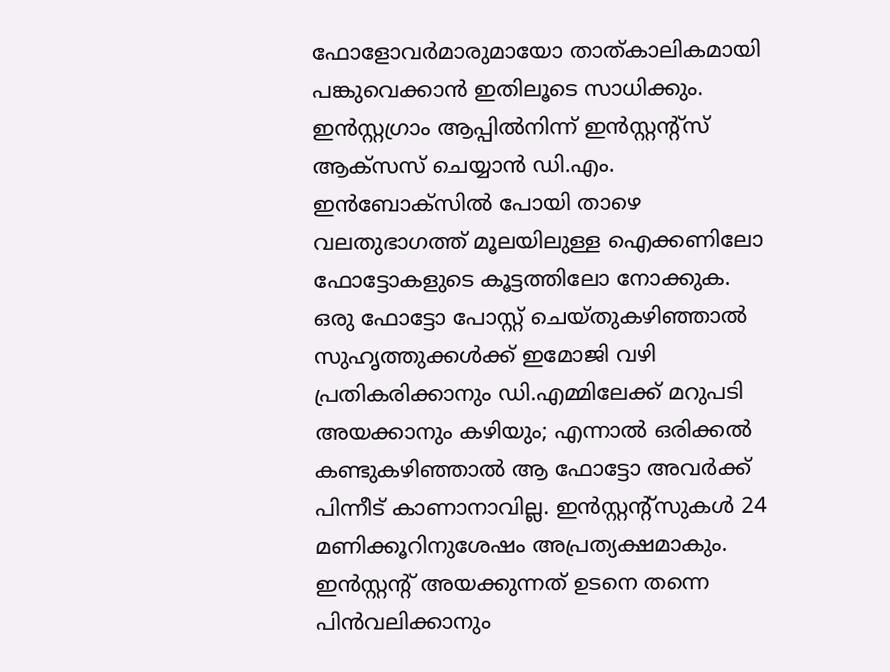ഫോളോവര്‍മാരുമായോ താത്കാലികമായി പങ്കുവെക്കാന്‍ ഇതിലൂടെ സാധിക്കും. ഇന്‍സ്റ്റഗ്രാം ആപ്പില്‍നിന്ന് ഇന്‍സ്റ്റന്റ്സ് ആക്സസ് ചെയ്യാന്‍ ഡി.എം. ഇന്‍ബോക്സില്‍ പോയി താഴെ വലതുഭാഗത്ത് മൂലയിലുള്ള ഐക്കണിലോ ഫോട്ടോകളുടെ കൂട്ടത്തിലോ നോക്കുക. ഒരു ഫോട്ടോ പോസ്റ്റ് ചെയ്തുകഴിഞ്ഞാല്‍ സുഹൃത്തുക്കള്‍ക്ക് ഇമോജി വഴി പ്രതികരിക്കാനും ഡി.എമ്മിലേക്ക് മറുപടി അയക്കാനും കഴിയും; എന്നാല്‍ ഒരിക്കല്‍ കണ്ടുകഴിഞ്ഞാല്‍ ആ ഫോട്ടോ അവര്‍ക്ക് പിന്നീട് കാണാനാവില്ല. ഇന്‍സ്റ്റന്റ്സുകള്‍ 24 മണിക്കൂറിനുശേഷം അപ്രത്യക്ഷമാകും. ഇന്‍സ്റ്റന്റ് അയക്കുന്നത് ഉടനെ തന്നെ പിന്‍വലിക്കാനും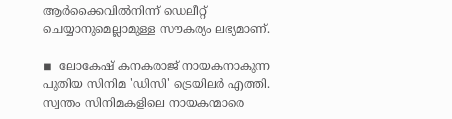ആര്‍ക്കൈവില്‍നിന്ന് ഡെലീറ്റ് ചെയ്യാനുമെല്ലാമുള്ള സൗകര്യം ലഭ്യമാണ്.

◾  ലോകേഷ് കനകരാജ് നായകനാകുന്ന പുതിയ സിനിമ 'ഡിസി' ട്രെയിലര്‍ എത്തി. സ്വന്തം സിനിമകളിലെ നായകന്മാരെ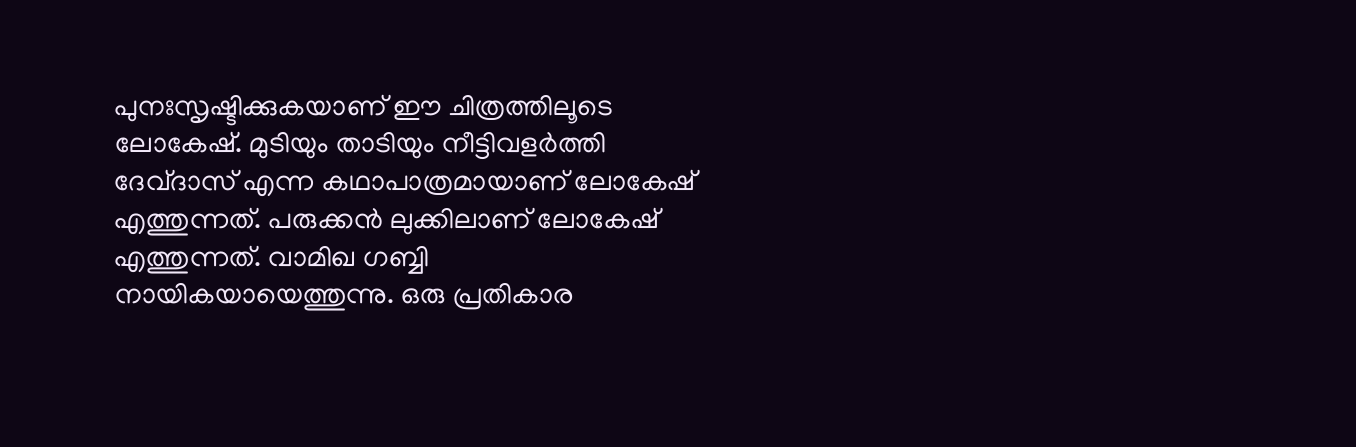പുനഃസൃഷ്ടിക്കുകയാണ് ഈ ചിത്രത്തിലൂടെ ലോകേഷ്. മുടിയും താടിയും നീട്ടിവളര്‍ത്തി ദേവ്ദാസ് എന്ന കഥാപാത്രമായാണ് ലോകേഷ് എത്തുന്നത്. പരുക്കന്‍ ലുക്കിലാണ് ലോകേഷ് എത്തുന്നത്. വാമിഖ ഗബ്ബി നായികയായെത്തുന്നു. ഒരു പ്രതികാര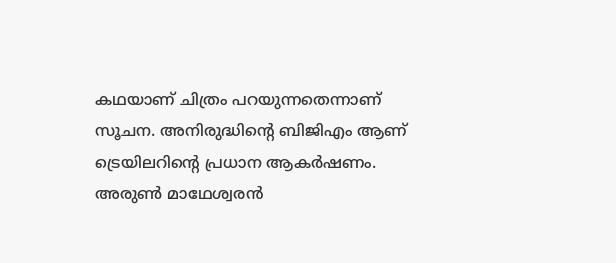കഥയാണ് ചിത്രം പറയുന്നതെന്നാണ് സൂചന. അനിരുദ്ധിന്റെ ബിജിഎം ആണ് ട്രെയിലറിന്റെ പ്രധാന ആകര്‍ഷണം. അരുണ്‍ മാഥേശ്വരന്‍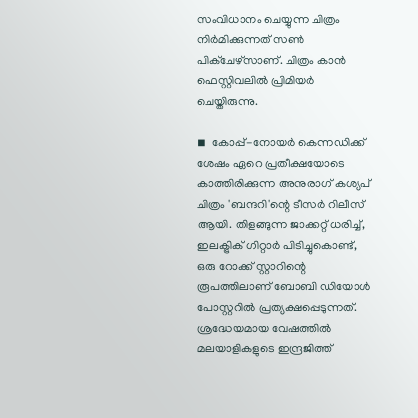സംവിധാനം ചെയ്യുന്ന ചിത്രം നിര്‍മിക്കുന്നത് സണ്‍ പിക്‌ചേഴ്‌സാണ്. ചിത്രം കാന്‍ ഫെസ്റ്റിവലില്‍ പ്രിമിയര്‍ ചെയ്തിരുന്നു.

◾  കോപ്പ്-നോയര്‍ കെന്നഡിക്ക് ശേഷം ഏറെ പ്രതീക്ഷയോടെ കാത്തിരിക്കുന്ന അനുരാഗ് കശ്യപ് ചിത്രം 'ബന്ദറി'ന്റെ ടീസര്‍ റിലീസ് ആയി. തിളങ്ങുന്ന ജാക്കറ്റ് ധരിച്ച്, ഇലക്ട്രിക് ഗിറ്റാര്‍ പിടിച്ചുകൊണ്ട്, ഒരു റോക്ക് സ്റ്റാറിന്റെ രൂപത്തിലാണ് ബോബി ഡിയോള്‍ പോസ്റ്ററില്‍ പ്രത്യക്ഷപ്പെടുന്നത്. ശ്രദ്ധേയമായ വേഷത്തില്‍ മലയാളികളുടെ ഇന്ദ്രജിത്ത്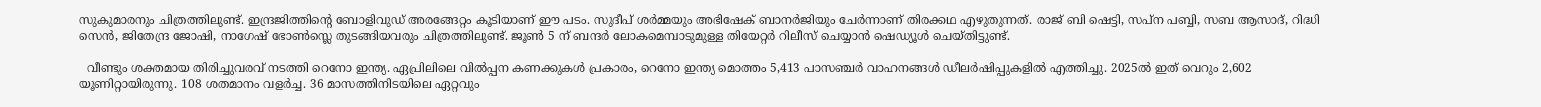സുകുമാരനും ചിത്രത്തിലുണ്ട്. ഇന്ദ്രജിത്തിന്റെ ബോളിവുഡ് അരങ്ങേറ്റം കൂടിയാണ് ഈ പടം. സുദീപ് ശര്‍മ്മയും അഭിഷേക് ബാനര്‍ജിയും ചേര്‍ന്നാണ് തിരക്കഥ എഴുതുന്നത്. രാജ് ബി ഷെട്ടി, സപ്ന പബ്ബി, സബ ആസാദ്, റിദ്ധി സെന്‍, ജിതേന്ദ്ര ജോഷി, നാഗേഷ് ഭോണ്‍സ്ലെ തുടങ്ങിയവരും ചിത്രത്തിലുണ്ട്. ജൂണ്‍ 5 ന് ബന്ദര്‍ ലോകമെമ്പാടുമുള്ള തിയേറ്റര്‍ റിലീസ് ചെയ്യാന്‍ ഷെഡ്യൂള്‍ ചെയ്തിട്ടുണ്ട്.

  വീണ്ടും ശക്തമായ തിരിച്ചുവരവ് നടത്തി റെനോ ഇന്ത്യ. ഏപ്രിലിലെ വില്‍പ്പന കണക്കുകള്‍ പ്രകാരം, റെനോ ഇന്ത്യ മൊത്തം 5,413 പാസഞ്ചര്‍ വാഹനങ്ങള്‍ ഡീലര്‍ഷിപ്പുകളില്‍ എത്തിച്ചു. 2025ല്‍ ഇത് വെറും 2,602 യൂണിറ്റായിരുന്നു. 108 ശതമാനം വളര്‍ച്ച. 36 മാസത്തിനിടയിലെ ഏറ്റവും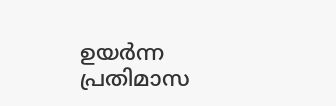ഉയര്‍ന്ന പ്രതിമാസ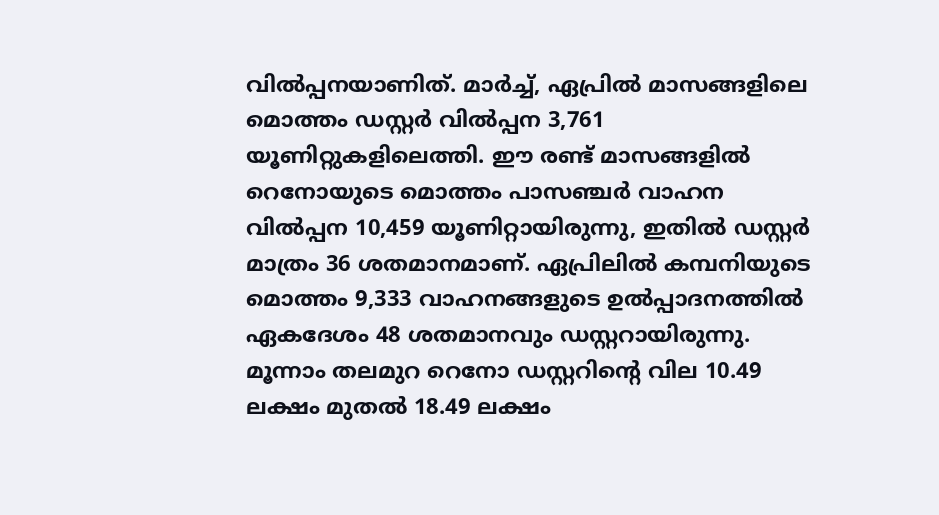വില്‍പ്പനയാണിത്. മാര്‍ച്ച്, ഏപ്രില്‍ മാസങ്ങളിലെ മൊത്തം ഡസ്റ്റര്‍ വില്‍പ്പന 3,761 യൂണിറ്റുകളിലെത്തി. ഈ രണ്ട് മാസങ്ങളില്‍ റെനോയുടെ മൊത്തം പാസഞ്ചര്‍ വാഹന വില്‍പ്പന 10,459 യൂണിറ്റായിരുന്നു, ഇതില്‍ ഡസ്റ്റര്‍ മാത്രം 36 ശതമാനമാണ്. ഏപ്രിലില്‍ കമ്പനിയുടെ മൊത്തം 9,333 വാഹനങ്ങളുടെ ഉല്‍പ്പാദനത്തില്‍ ഏകദേശം 48 ശതമാനവും ഡസ്റ്ററായിരുന്നു. മൂന്നാം തലമുറ റെനോ ഡസ്റ്ററിന്റെ വില 10.49 ലക്ഷം മുതല്‍ 18.49 ലക്ഷം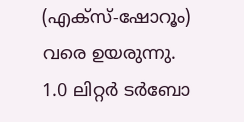(എക്സ്-ഷോറൂം) വരെ ഉയരുന്നു. 1.0 ലിറ്റര്‍ ടര്‍ബോ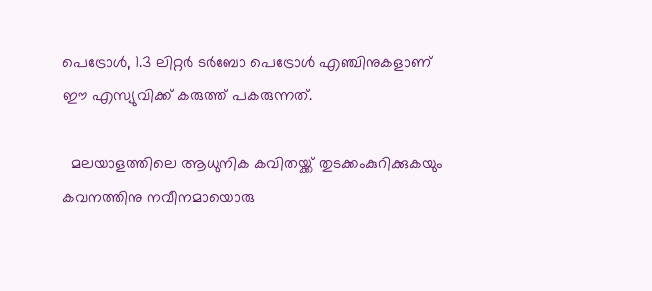പെട്രോള്‍, 1.3 ലിറ്റര്‍ ടര്‍ബോ പെട്രോള്‍ എഞ്ചിനുകളാണ് ഈ എസ്യുവിക്ക് കരുത്ത് പകരുന്നത്.

  മലയാളത്തിലെ ആധുനിക കവിതയ്ക്ക് തുടക്കംകുറിക്കുകയും കവനത്തിനു നവീനമായൊരു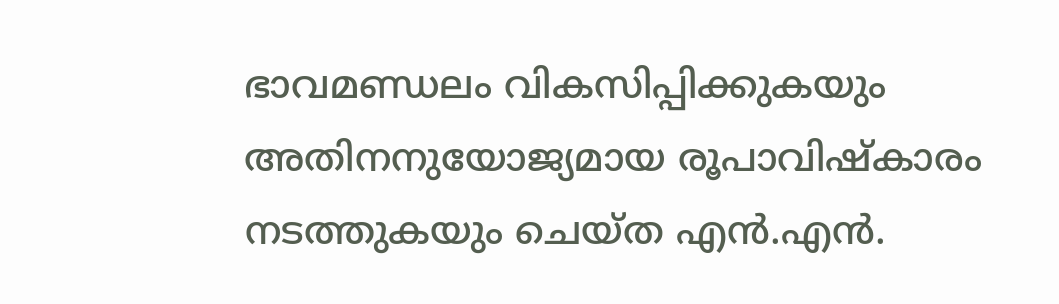ഭാവമണ്ഡലം വികസിപ്പിക്കുകയും അതിനനുയോജ്യമായ രൂപാവിഷ്‌കാരം നടത്തുകയും ചെയ്ത എന്‍.എന്‍.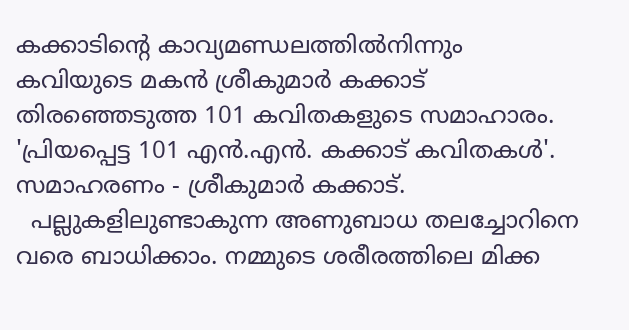കക്കാടിന്റെ കാവ്യമണ്ഡലത്തില്‍നിന്നും കവിയുടെ മകന്‍ ശ്രീകുമാര്‍ കക്കാട് തിരഞ്ഞെടുത്ത 101 കവിതകളുടെ സമാഹാരം. 'പ്രിയപ്പെട്ട 101 എന്‍.എന്‍. കക്കാട് കവിതകള്‍'. സമാഹരണം - ശ്രീകുമാര്‍ കക്കാട്.
  പല്ലുകളിലുണ്ടാകുന്ന അണുബാധ തലച്ചോറിനെ വരെ ബാധിക്കാം. നമ്മുടെ ശരീരത്തിലെ മിക്ക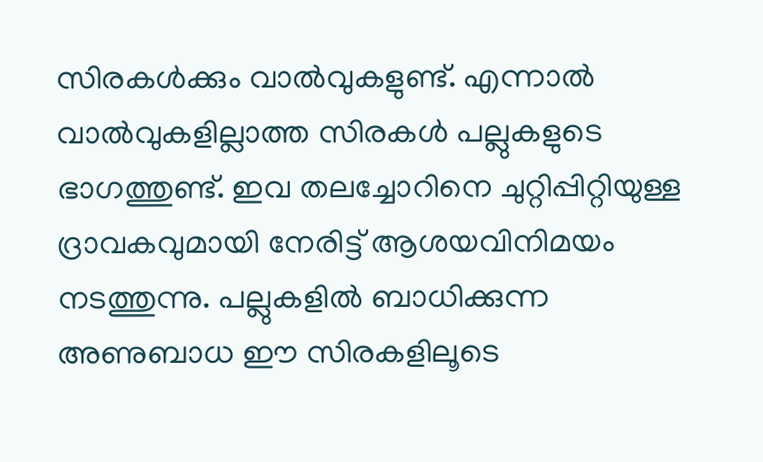സിരകള്‍ക്കും വാല്‍വുകളുണ്ട്. എന്നാല്‍ വാല്‍വുകളില്ലാത്ത സിരകള്‍ പല്ലുകളുടെ ഭാഗത്തുണ്ട്. ഇവ തലച്ചോറിനെ ചുറ്റിപ്പിറ്റിയുള്ള ദ്രാവകവുമായി നേരിട്ട് ആശയവിനിമയം നടത്തുന്നു. പല്ലുകളില്‍ ബാധിക്കുന്ന അണുബാധ ഈ സിരകളിലൂടെ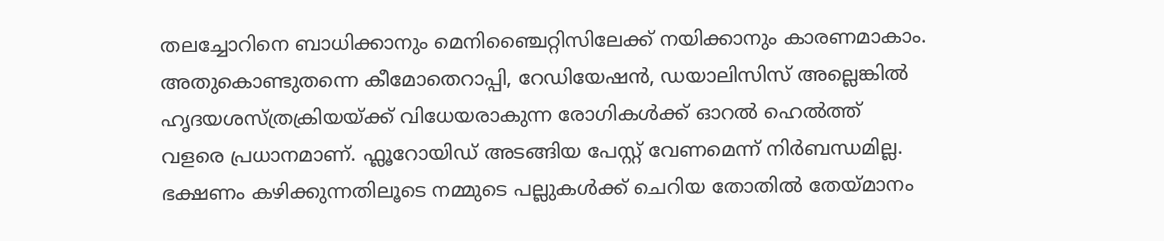തലച്ചോറിനെ ബാധിക്കാനും മെനിഞ്ചൈറ്റിസിലേക്ക് നയിക്കാനും കാരണമാകാം. അതുകൊണ്ടുതന്നെ കീമോതെറാപ്പി, റേഡിയേഷന്‍, ഡയാലിസിസ് അല്ലെങ്കില്‍ ഹൃദയശസ്ത്രക്രിയയ്ക്ക് വിധേയരാകുന്ന രോഗികള്‍ക്ക് ഓറല്‍ ഹെല്‍ത്ത് വളരെ പ്രധാനമാണ്. ഫ്ലൂറോയിഡ് അടങ്ങിയ പേസ്റ്റ് വേണമെന്ന് നിര്‍ബന്ധമില്ല. ഭക്ഷണം കഴിക്കുന്നതിലൂടെ നമ്മുടെ പല്ലുകള്‍ക്ക് ചെറിയ തോതില്‍ തേയ്മാനം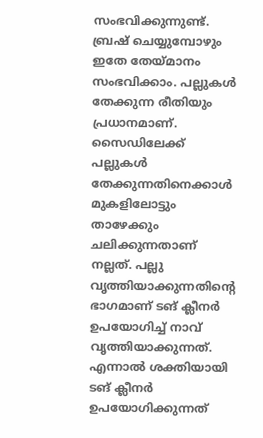സംഭവിക്കുന്നുണ്ട്. ബ്രഷ് ചെയ്യുമ്പോഴും ഇതേ തേയ്മാനം സംഭവിക്കാം. പല്ലുകള്‍ തേക്കുന്ന രീതിയും പ്രധാനമാണ്. സൈഡിലേക്ക് പല്ലുകള്‍ തേക്കുന്നതിനെക്കാള്‍ മുകളിലോട്ടും താഴേക്കും ചലിക്കുന്നതാണ് നല്ലത്. പല്ലു വൃത്തിയാക്കുന്നതിന്റെ ഭാഗമാണ് ടങ് ക്ലീനര്‍ ഉപയോഗിച്ച് നാവ് വൃത്തിയാക്കുന്നത്. എന്നാല്‍ ശക്തിയായി ടങ് ക്ലീനര്‍ ഉപയോഗിക്കുന്നത്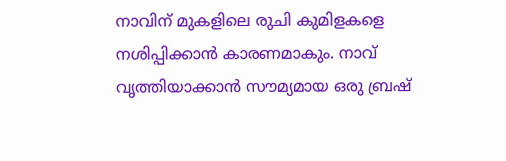നാവിന് മുകളിലെ രുചി കുമിളകളെ നശിപ്പിക്കാന്‍ കാരണമാകും. നാവ് വൃത്തിയാക്കാന്‍ സൗമ്യമായ ഒരു ബ്രഷ്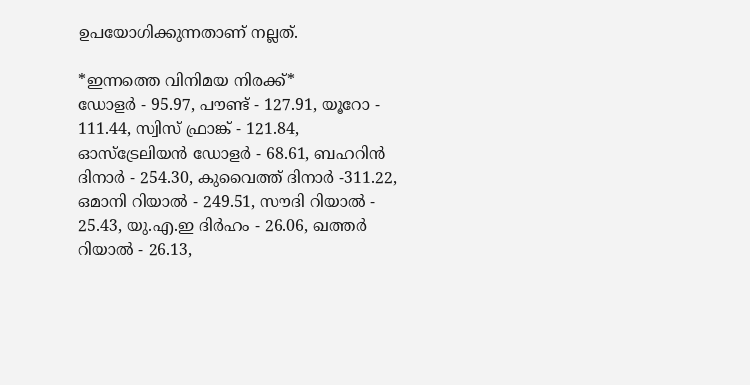ഉപയോഗിക്കുന്നതാണ് നല്ലത്.

*ഇന്നത്തെ വിനിമയ നിരക്ക്*
ഡോളര്‍ - 95.97, പൗണ്ട് - 127.91, യൂറോ - 111.44, സ്വിസ് ഫ്രാങ്ക് - 121.84, ഓസ്‌ട്രേലിയന്‍ ഡോളര്‍ - 68.61, ബഹറിന്‍ ദിനാര്‍ - 254.30, കുവൈത്ത് ദിനാര്‍ -311.22, ഒമാനി റിയാല്‍ - 249.51, സൗദി റിയാല്‍ - 25.43, യു.എ.ഇ ദിര്‍ഹം - 26.06, ഖത്തര്‍ റിയാല്‍ - 26.13,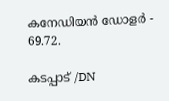കനേഡിയന്‍ ഡോളര്‍ - 69.72.

കടപ്പാട് /DN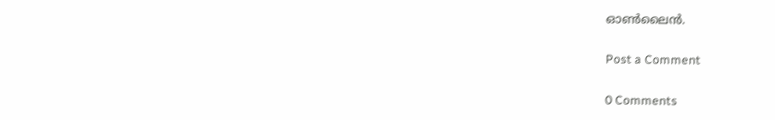ഓൺലൈൻ.

Post a Comment

0 Comments